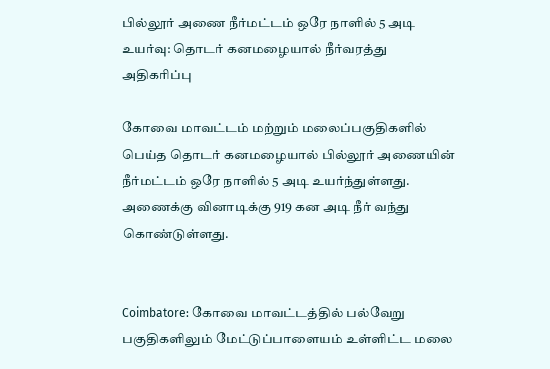பில்லூர் அணை நீர்மட்டம் ஒரே நாளில் 5 அடி உயர்வு: தொடர் கனமழையால் நீர்வரத்து அதிகரிப்பு

கோவை மாவட்டம் மற்றும் மலைப்பகுதிகளில் பெய்த தொடர் கனமழையால் பில்லூர் அணையின் நீர்மட்டம் ஒரே நாளில் 5 அடி உயர்ந்துள்ளது. அணைக்கு வினாடிக்கு 919 கன அடி நீர் வந்து கொண்டுள்ளது.


Coimbatore: கோவை மாவட்டத்தில் பல்வேறு பகுதிகளிலும் மேட்டுப்பாளையம் உள்ளிட்ட மலை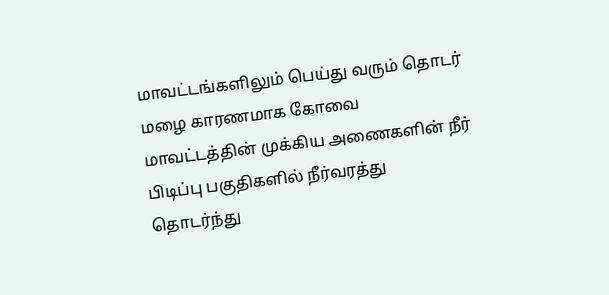மாவட்டங்களிலும் பெய்து வரும் தொடர் மழை காரணமாக கோவை மாவட்டத்தின் முக்கிய அணைகளின் நீர் பிடிப்பு பகுதிகளில் நீர்வரத்து தொடர்ந்து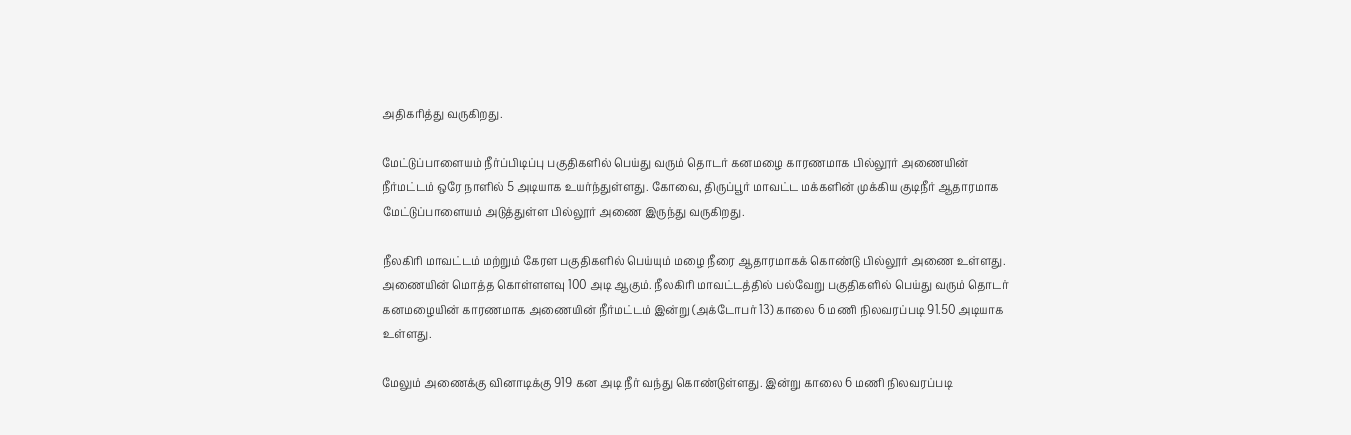அதிகரித்து வருகிறது.

மேட்டுப்பாளையம் நீர்ப்பிடிப்பு பகுதிகளில் பெய்து வரும் தொடர் கனமழை காரணமாக பில்லூர் அணையின் நீர்மட்டம் ஒரே நாளில் 5 அடியாக உயர்ந்துள்ளது. கோவை, திருப்பூர் மாவட்ட மக்களின் முக்கிய குடிநீர் ஆதாரமாக மேட்டுப்பாளையம் அடுத்துள்ள பில்லூர் அணை இருந்து வருகிறது.

நீலகிரி மாவட்டம் மற்றும் கேரள பகுதிகளில் பெய்யும் மழை நீரை ஆதாரமாகக் கொண்டு பில்லூர் அணை உள்ளது. அணையின் மொத்த கொள்ளளவு 100 அடி ஆகும். நீலகிரி மாவட்டத்தில் பல்வேறு பகுதிகளில் பெய்து வரும் தொடர் கனமழையின் காரணமாக அணையின் நீர்மட்டம் இன்று (அக்டோபர் 13) காலை 6 மணி நிலவரப்படி 91.50 அடியாக உள்ளது.

மேலும் அணைக்கு வினாடிக்கு 919 கன அடி நீர் வந்து கொண்டுள்ளது. இன்று காலை 6 மணி நிலவரப்படி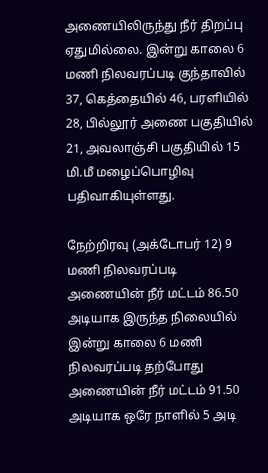அணையிலிருந்து நீர் திறப்பு ஏதுமில்லை. இன்று காலை 6 மணி நிலவரப்படி குந்தாவில் 37, கெத்தையில் 46, பரளியில் 28, பில்லூர் அணை பகுதியில் 21, அவலாஞ்சி பகுதியில் 15 மி.மீ மழைப்பொழிவு பதிவாகியுள்ளது.

நேற்றிரவு (அக்டோபர் 12) 9 மணி நிலவரப்படி அணையின் நீர் மட்டம் 86.50 அடியாக இருந்த நிலையில் இன்று காலை 6 மணி நிலவரப்படி தற்போது அணையின் நீர் மட்டம் 91.50 அடியாக ஒரே நாளில் 5 அடி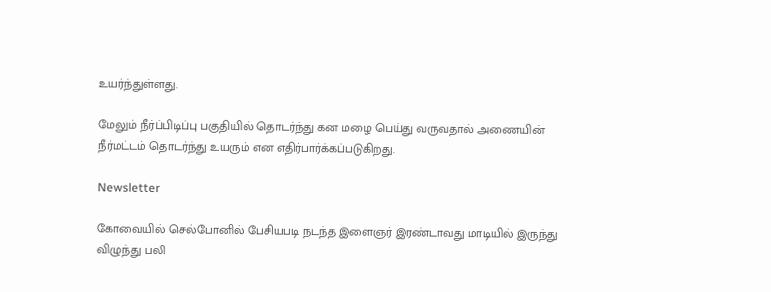உயர்ந்துள்ளது.

மேலும் நீர்ப்பிடிப்பு பகுதியில் தொடர்ந்து கன மழை பெய்து வருவதால் அணையின் நீர்மட்டம் தொடர்ந்து உயரும் என எதிர்பார்க்கப்படுகிறது.

Newsletter

கோவையில் செல்போனில் பேசியபடி நடந்த இளைஞர் இரண்டாவது மாடியில் இருந்து விழுந்து பலி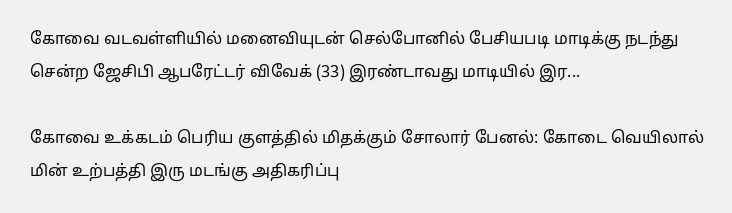கோவை வடவள்ளியில் மனைவியுடன் செல்போனில் பேசியபடி மாடிக்கு நடந்து சென்ற ஜேசிபி ஆபரேட்டர் விவேக் (33) இரண்டாவது மாடியில் இர...

கோவை உக்கடம் பெரிய குளத்தில் மிதக்கும் சோலார் பேனல்: கோடை வெயிலால் மின் உற்பத்தி இரு மடங்கு அதிகரிப்பு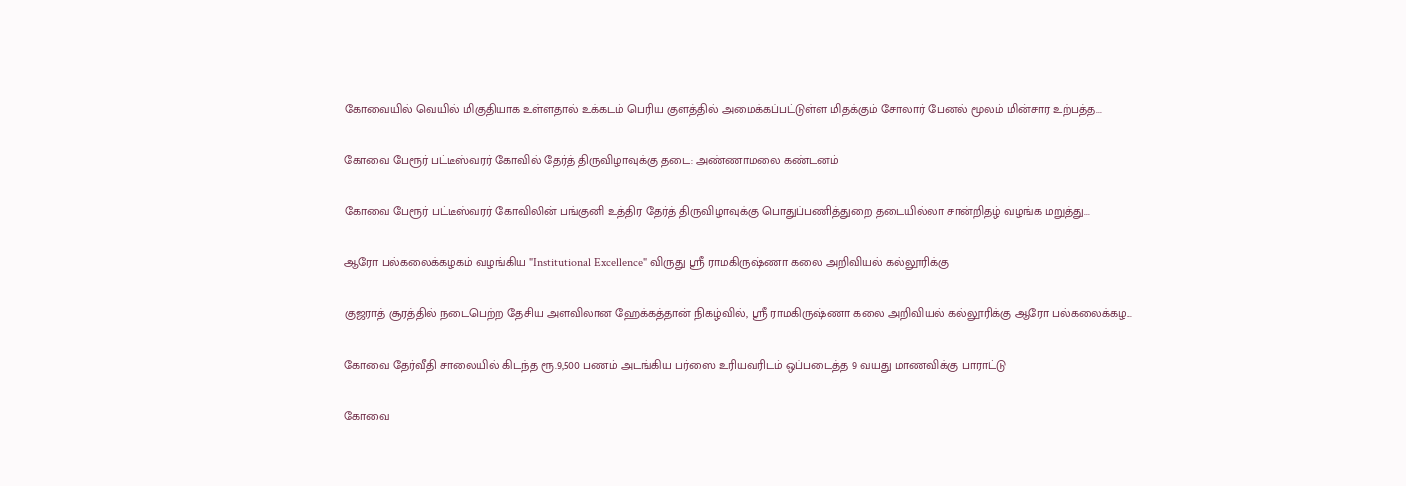கோவையில் வெயில் மிகுதியாக உள்ளதால் உக்கடம் பெரிய குளத்தில் அமைக்கப்பட்டுள்ள மிதக்கும் சோலார் பேனல் மூலம் மின்சார உற்பத்த...

கோவை பேரூர் பட்டீஸ்வரர் கோவில் தேர்த் திருவிழாவுக்கு தடை: அண்ணாமலை கண்டனம்

கோவை பேரூர் பட்டீஸ்வரர் கோவிலின் பங்குனி உத்திர தேர்த் திருவிழாவுக்கு பொதுப்பணித்துறை தடையில்லா சான்றிதழ் வழங்க மறுத்து...

ஆரோ பல்கலைக்கழகம் வழங்கிய "Institutional Excellence" விருது ஸ்ரீ ராமகிருஷ்ணா கலை அறிவியல் கல்லூரிக்கு

குஜராத் சூரத்தில் நடைபெற்ற தேசிய அளவிலான ஹேக்கத்தான் நிகழ்வில், ஸ்ரீ ராமகிருஷ்ணா கலை அறிவியல் கல்லூரிக்கு ஆரோ பல்கலைக்கழ...

கோவை தேர்வீதி சாலையில் கிடந்த ரூ.9,500 பணம் அடங்கிய பர்ஸை உரியவரிடம் ஒப்படைத்த 9 வயது மாணவிக்கு பாராட்டு

கோவை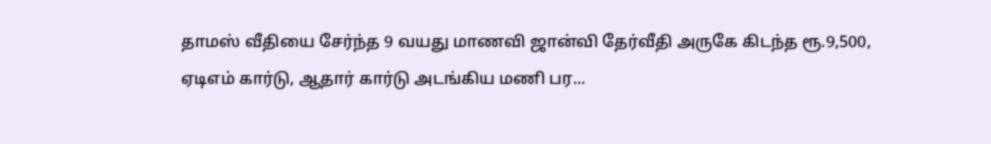தாமஸ் வீதியை சேர்ந்த 9 வயது மாணவி ஜான்வி தேர்வீதி அருகே கிடந்த ரூ.9,500, ஏடிஎம் கார்டு, ஆதார் கார்டு அடங்கிய மணி பர...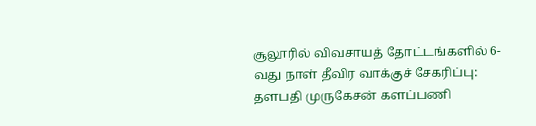சூலூரில் விவசாயத் தோட்டங்களில் 6-வது நாள் தீவிர வாக்குச் சேகரிப்பு: தளபதி முருகேசன் களப்பணி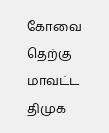கோவை தெற்கு மாவட்ட திமுக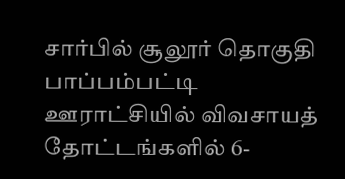சார்பில் சூலூர் தொகுதி பாப்பம்பட்டி ஊராட்சியில் விவசாயத் தோட்டங்களில் 6-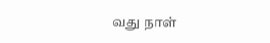வது நாள்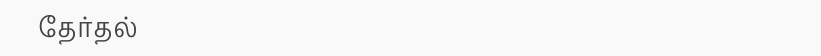தேர்தல்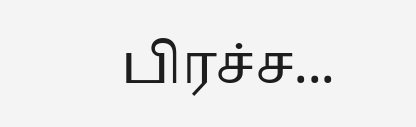பிரச்ச...